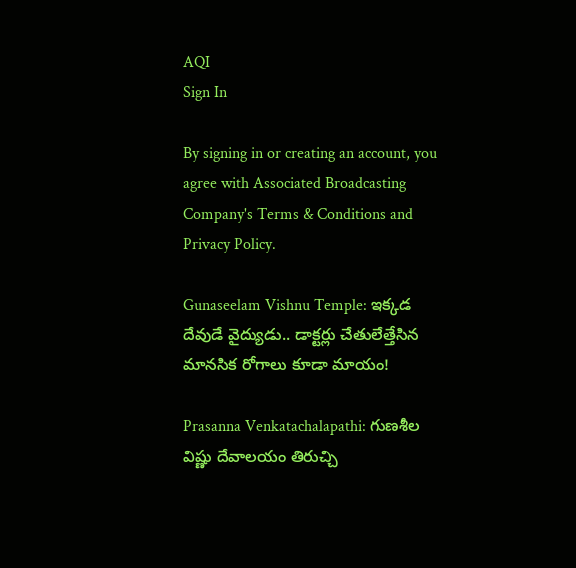AQI
Sign In

By signing in or creating an account, you agree with Associated Broadcasting Company's Terms & Conditions and Privacy Policy.

Gunaseelam Vishnu Temple: ఇక్కడ దేవుడే వైద్యుడు.. డాక్టర్లు చేతులేత్తేసిన మానసిక రోగాలు కూడా మాయం!

Prasanna Venkatachalapathi: గుణశీల విష్ణు దేవాలయం తిరుచ్చి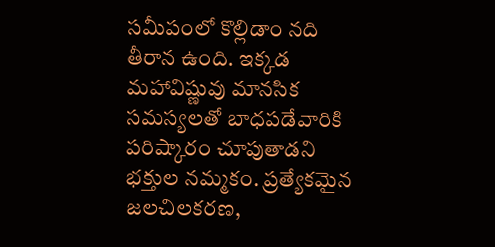సమీపంలో కొల్లిడాం నది తీరాన ఉంది. ఇక్కడ మహావిష్ణువు మానసిక సమస్యలతో బాధపడేవారికి పరిష్కారం చూపుతాడని భక్తుల నమ్మకం. ప్రత్యేకమైన జలచిలకరణ,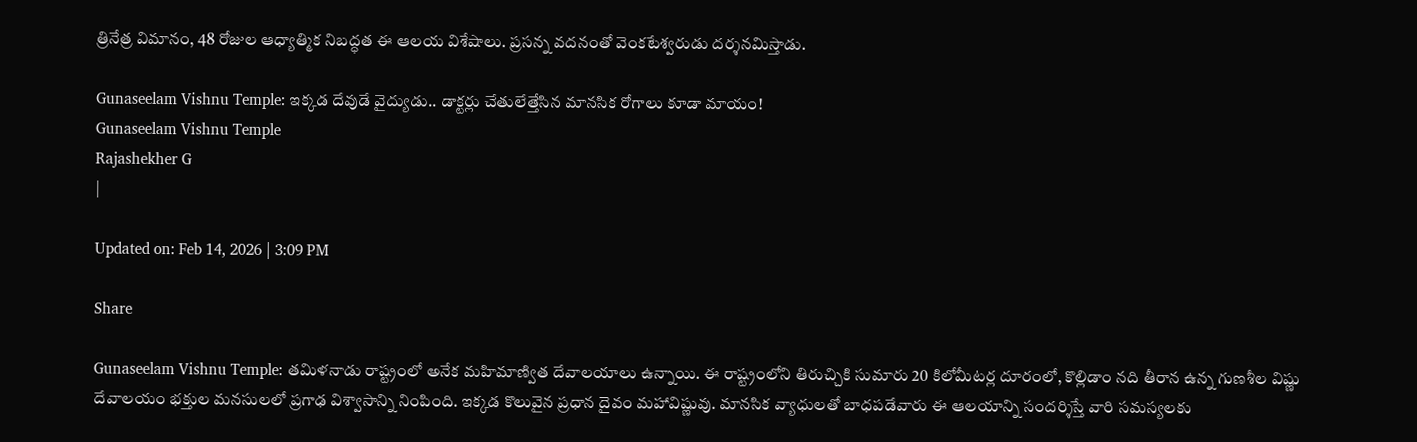త్రినేత్ర విమానం, 48 రోజుల ఆధ్యాత్మిక నిబద్ధత ఈ ఆలయ విశేషాలు. ప్రసన్న వదనంతో వెంకటేశ్వరుడు దర్శనమిస్తాడు.

Gunaseelam Vishnu Temple: ఇక్కడ దేవుడే వైద్యుడు.. డాక్టర్లు చేతులేత్తేసిన మానసిక రోగాలు కూడా మాయం!
Gunaseelam Vishnu Temple
Rajashekher G
|

Updated on: Feb 14, 2026 | 3:09 PM

Share

Gunaseelam Vishnu Temple: తమిళనాడు రాష్ట్రంలో అనేక మహిమాణ్విత దేవాలయాలు ఉన్నాయి. ఈ రాష్ట్రంలోని తిరుచ్చికి సుమారు 20 కిలోమీటర్ల దూరంలో, కొల్లిడాం నది తీరాన ఉన్న గుణశీల విష్ణు దేవాలయం భక్తుల మనసులలో ప్రగాఢ విశ్వాసాన్ని నింపింది. ఇక్కడ కొలువైన ప్రధాన దైవం మహావిష్ణువు. మానసిక వ్యాధులతో బాధపడేవారు ఈ ఆలయాన్ని సందర్శిస్తే వారి సమస్యలకు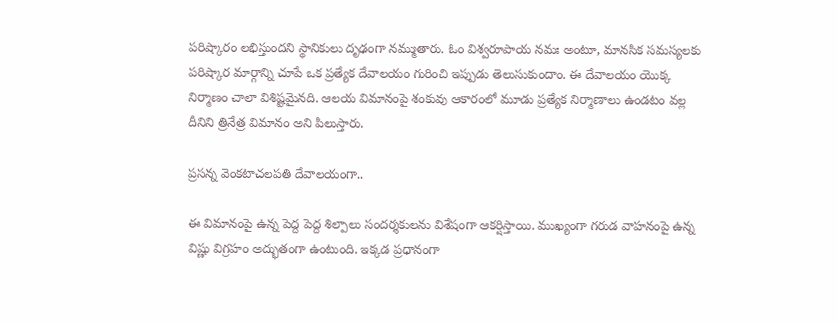పరిష్కారం లభిస్తుందని స్థానికులు దృఢంగా నమ్ముతారు. ఓం విశ్వరూపాయ నమః అంటూ, మానసిక సమస్యలకు పరిష్కార మార్గాన్ని చూపే ఒక ప్రత్యేక దేవాలయం గురించి ఇప్పుడు తెలుసుకుందాం. ఈ దేవాలయం యొక్క నిర్మాణం చాలా విశిష్టమైనది. ఆలయ విమానంపై శంకువు ఆకారంలో మూడు ప్రత్యేక నిర్మాణాలు ఉండటం వల్ల దీనిని త్రినేత్ర విమానం అని పిలుస్తారు.

ప్రసన్న వెంకటాచలపతి దేవాలయంగా..

ఈ విమానంపై ఉన్న పెద్ద పెద్ద శిల్పాలు సందర్శకులను విశేషంగా ఆకర్షిస్తాయి. ముఖ్యంగా గరుడ వాహనంపై ఉన్న విష్ణు విగ్రహం అద్భుతంగా ఉంటుంది. ఇక్కడ ప్రధానంగా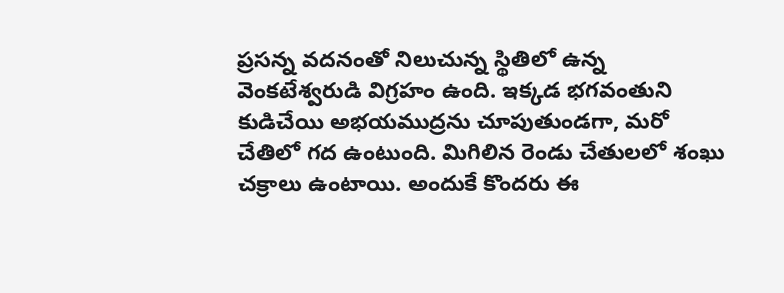ప్రసన్న వదనంతో నిలుచున్న స్థితిలో ఉన్న వెంకటేశ్వరుడి విగ్రహం ఉంది. ఇక్కడ భగవంతుని కుడిచేయి అభయముద్రను చూపుతుండగా, మరో చేతిలో గద ఉంటుంది. మిగిలిన రెండు చేతులలో శంఖు చక్రాలు ఉంటాయి. అందుకే కొందరు ఈ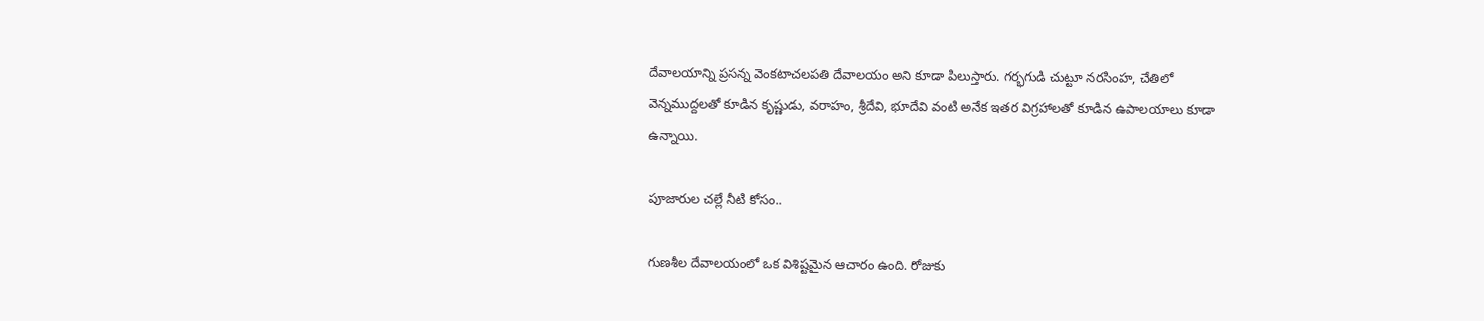దేవాలయాన్ని ప్రసన్న వెంకటాచలపతి దేవాలయం అని కూడా పిలుస్తారు. గర్భగుడి చుట్టూ నరసింహ, చేతిలో వెన్నముద్దలతో కూడిన కృష్ణుడు, వరాహం, శ్రీదేవి, భూదేవి వంటి అనేక ఇతర విగ్రహాలతో కూడిన ఉపాలయాలు కూడా ఉన్నాయి.

పూజారుల చల్లే నీటి కోసం..

గుణశీల దేవాలయంలో ఒక విశిష్టమైన ఆచారం ఉంది. రోజుకు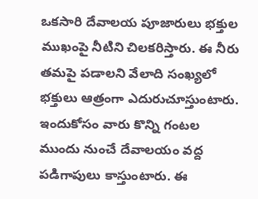ఒకసారి దేవాలయ పూజారులు భక్తుల ముఖంపై నీటిని చిలకరిస్తారు. ఈ నీరు తమపై పడాలని వేలాది సంఖ్యలో భక్తులు ఆత్రంగా ఎదురుచూస్తుంటారు. ఇందుకోసం వారు కొన్ని గంటల ముందు నుంచే దేవాలయం వద్ద పడిగాపులు కాస్తుంటారు. ఈ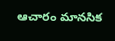ఆచారం మానసిక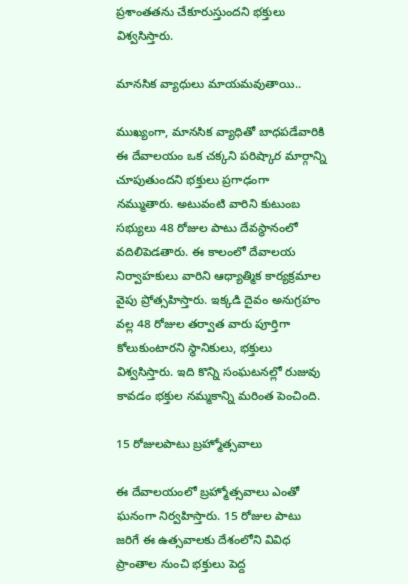ప్రశాంతతను చేకూరుస్తుందని భక్తులు విశ్వసిస్తారు.

మానసిక వ్యాధులు మాయమవుతాయి..

ముఖ్యంగా, మానసిక వ్యాధితో బాధపడేవారికి ఈ దేవాలయం ఒక చక్కని పరిష్కార మార్గాన్ని చూపుతుందని భక్తులు ప్రగాఢంగా నమ్ముతారు. అటువంటి వారిని కుటుంబ సభ్యులు 48 రోజుల పాటు దేవస్థానంలో వదిలిపెడతారు. ఈ కాలంలో దేవాలయ నిర్వాహకులు వారిని ఆధ్యాత్మిక కార్యక్రమాల వైపు ప్రోత్సహిస్తారు. ఇక్కడి దైవం అనుగ్రహం వల్ల 48 రోజుల తర్వాత వారు పూర్తిగా కోలుకుంటారని స్థానికులు, భక్తులు విశ్వసిస్తారు. ఇది కొన్ని సంఘటనల్లో రుజువు కావడం భక్తుల నమ్మకాన్ని మరింత పెంచింది.

15 రోజులపాటు బ్రహ్మోత్సవాలు

ఈ దేవాలయంలో బ్రహ్మోత్సవాలు ఎంతో ఘనంగా నిర్వహిస్తారు. 15 రోజుల పాటు జరిగే ఈ ఉత్సవాలకు దేశంలోని వివిధ ప్రాంతాల నుంచి భక్తులు పెద్ద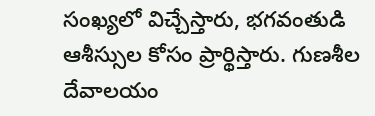సంఖ్యలో విచ్చేస్తారు, భగవంతుడి ఆశీస్సుల కోసం ప్రార్థిస్తారు. గుణశీల దేవాలయం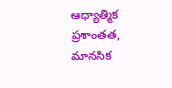ఆధ్యాత్మిక ప్రశాంతత, మానసిక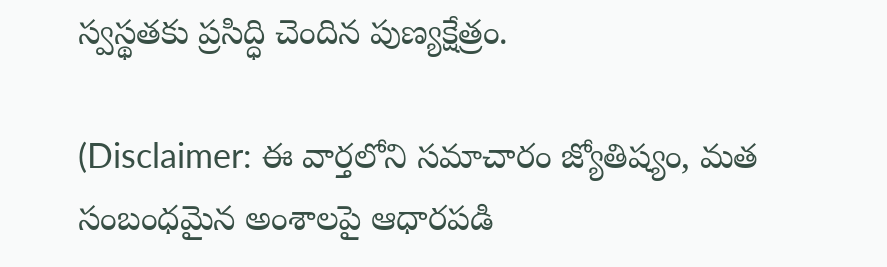స్వస్థతకు ప్రసిద్ధి చెందిన పుణ్యక్షేత్రం.

(Disclaimer: ఈ వార్తలోని సమాచారం జ్యోతిష్యం, మత సంబంధమైన అంశాలపై ఆధారపడి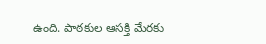ఉంది. పాఠకుల ఆసక్తి మేరకు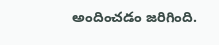అందించడం జరిగింది.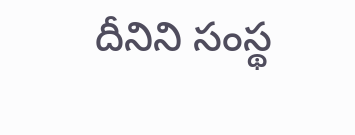దీనిని సంస్థ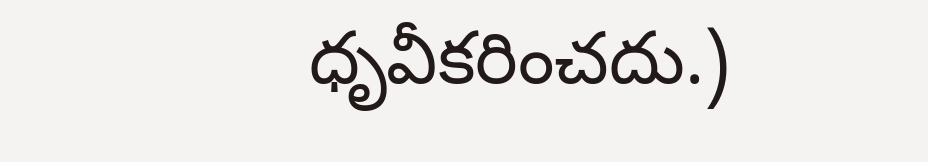ధృవీకరించదు.)